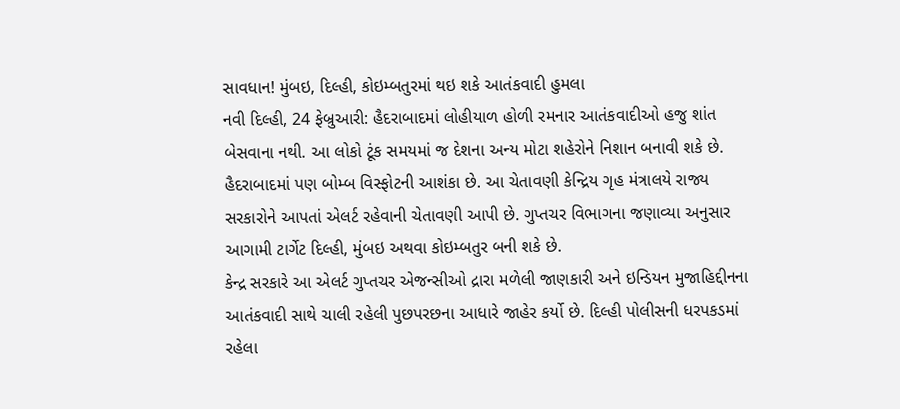સાવધાન! મુંબઇ, દિલ્હી, કોઇમ્બતુરમાં થઇ શકે આતંકવાદી હુમલા
નવી દિલ્હી, 24 ફેબ્રુઆરી: હૈદરાબાદમાં લોહીયાળ હોળી રમનાર આતંકવાદીઓ હજુ શાંત બેસવાના નથી. આ લોકો ટૂંક સમયમાં જ દેશના અન્ય મોટા શહેરોને નિશાન બનાવી શકે છે. હૈદરાબાદમાં પણ બોમ્બ વિસ્ફોટની આશંકા છે. આ ચેતાવણી કેન્દ્રિય ગૃહ મંત્રાલયે રાજ્ય સરકારોને આપતાં એલર્ટ રહેવાની ચેતાવણી આપી છે. ગુપ્તચર વિભાગના જણાવ્યા અનુસાર આગામી ટાર્ગેટ દિલ્હી, મુંબઇ અથવા કોઇમ્બતુર બની શકે છે.
કેન્દ્ર સરકારે આ એલર્ટ ગુપ્તચર એજન્સીઓ દ્રારા મળેલી જાણકારી અને ઇન્ડિયન મુજાહિદ્દીનના આતંકવાદી સાથે ચાલી રહેલી પુછપરછના આધારે જાહેર કર્યો છે. દિલ્હી પોલીસની ધરપકડમાં રહેલા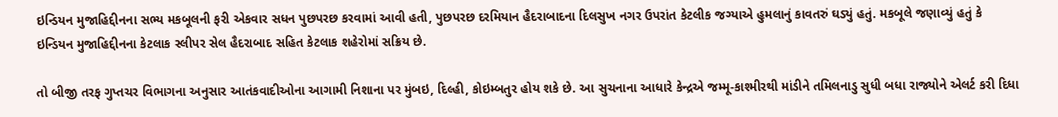ઇન્ડિયન મુજાહિદ્દીનના સભ્ય મકબૂલની ફરી એકવાર સધન પુછપરછ કરવામાં આવી હતી, પુછપરછ દરમિયાન હૈદરાબાદના દિલસુખ નગર ઉપરાંત કેટલીક જગ્યાએ હુમલાનું કાવતરું ઘડ્યું હતું. મકબૂલે જણાવ્યું હતું કે ઇન્ડિયન મુજાહિદ્દીનના કેટલાક સ્લીપર સેલ હૈદરાબાદ સહિત કેટલાક શહેરોમાં સક્રિય છે.

તો બીજી તરફ ગુપ્તચર વિભાગના અનુસાર આતંકવાદીઓના આગામી નિશાના પર મુંબઇ, દિલ્હી, કોઇમ્બતુર હોય શકે છે. આ સુચનાના આધારે કેન્દ્રએ જમ્મૂ-કાશ્મીરથી માંડીને તમિલનાડુ સુધી બધા રાજ્યોને એલર્ટ કરી દિધા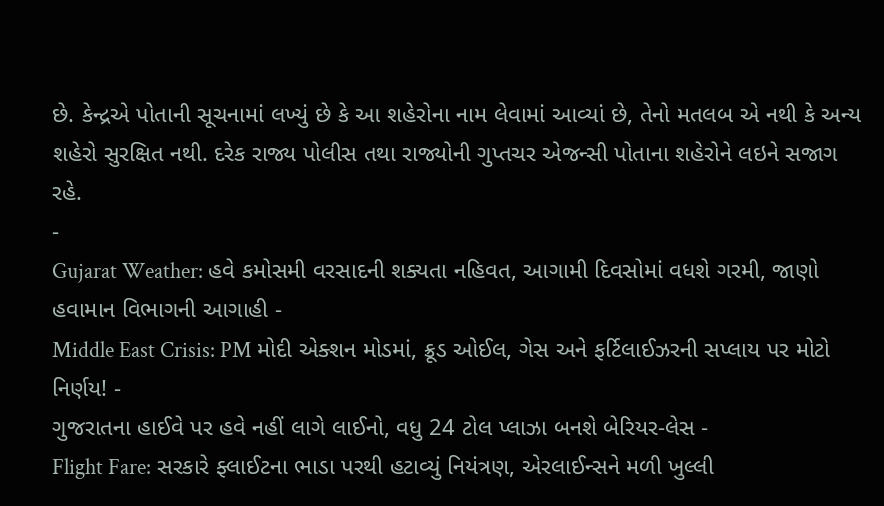છે. કેન્દ્રએ પોતાની સૂચનામાં લખ્યું છે કે આ શહેરોના નામ લેવામાં આવ્યાં છે, તેનો મતલબ એ નથી કે અન્ય શહેરો સુરક્ષિત નથી. દરેક રાજ્ય પોલીસ તથા રાજ્યોની ગુપ્તચર એજન્સી પોતાના શહેરોને લઇને સજાગ રહે.
-
Gujarat Weather: હવે કમોસમી વરસાદની શક્યતા નહિવત, આગામી દિવસોમાં વધશે ગરમી, જાણો હવામાન વિભાગની આગાહી -
Middle East Crisis: PM મોદી એક્શન મોડમાં, ક્રૂડ ઓઈલ, ગેસ અને ફર્ટિલાઈઝરની સપ્લાય પર મોટો નિર્ણય! -
ગુજરાતના હાઈવે પર હવે નહીં લાગે લાઈનો, વધુ 24 ટોલ પ્લાઝા બનશે બેરિયર-લેસ -
Flight Fare: સરકારે ફ્લાઈટના ભાડા પરથી હટાવ્યું નિયંત્રણ, એરલાઈન્સને મળી ખુલ્લી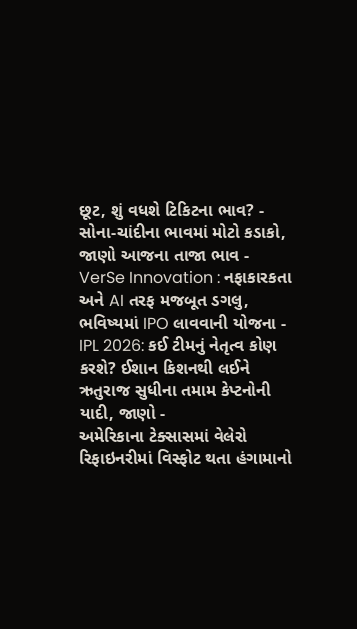છૂટ, શું વધશે ટિકિટના ભાવ? -
સોના-ચાંદીના ભાવમાં મોટો કડાકો, જાણો આજના તાજા ભાવ -
VerSe Innovation : નફાકારકતા અને AI તરફ મજબૂત ડગલુ, ભવિષ્યમાં IPO લાવવાની યોજના -
IPL 2026: કઈ ટીમનું નેતૃત્વ કોણ કરશે? ઈશાન કિશનથી લઈને ઋતુરાજ સુધીના તમામ કેપ્ટનોની યાદી, જાણો -
અમેરિકાના ટેક્સાસમાં વેલેરો રિફાઇનરીમાં વિસ્ફોટ થતા હંગામાનો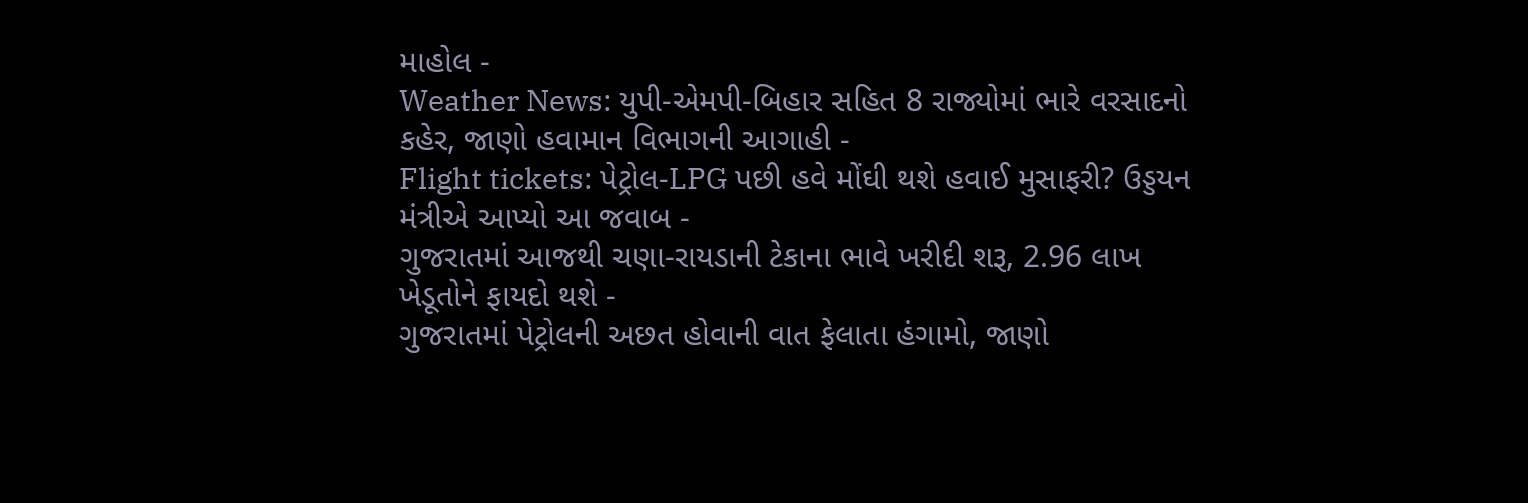માહોલ -
Weather News: યુપી-એમપી-બિહાર સહિત 8 રાજ્યોમાં ભારે વરસાદનો કહેર, જાણો હવામાન વિભાગની આગાહી -
Flight tickets: પેટ્રોલ-LPG પછી હવે મોંઘી થશે હવાઈ મુસાફરી? ઉડ્ડયન મંત્રીએ આપ્યો આ જવાબ -
ગુજરાતમાં આજથી ચણા-રાયડાની ટેકાના ભાવે ખરીદી શરૂ, 2.96 લાખ ખેડૂતોને ફાયદો થશે -
ગુજરાતમાં પેટ્રોલની અછત હોવાની વાત ફેલાતા હંગામો, જાણો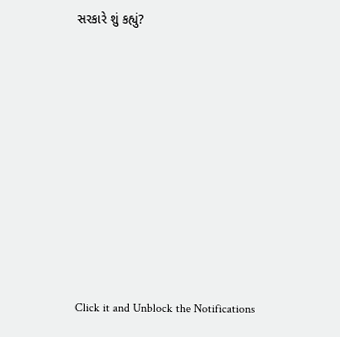સરકારે શું કહ્યું?










Click it and Unblock the Notifications